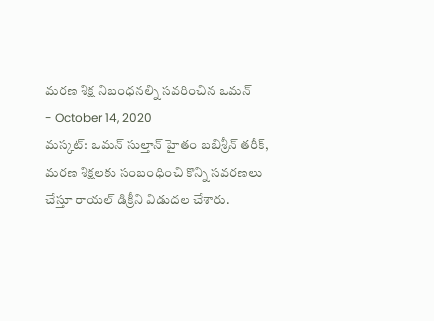మరణ శిక్ష నిబంధనల్ని సవరించిన ఒమన్
- October 14, 2020
మస్కట్: ఒమన్ సుల్తాన్ హైతం బబిశ్రీన్ తరీక్, మరణ శిక్షలకు సంబంధించి కొన్ని సవరణలు చేస్తూ రాయల్ డిక్రీని విడుదల చేశారు.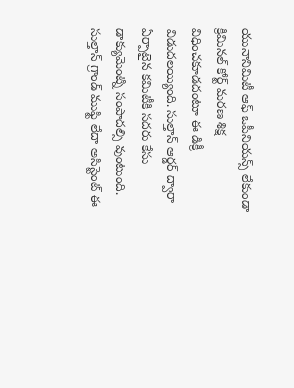యునానిమిటీ ఆఫ్ ఒపీనియన్స్ లేకుండా క్రిమినల్ కోర్ట్ మరణ శిక్ష విధించకూడదంటూ ఈ డిక్రీ విడుదలయ్యింది. సుల్తాన్ ఆర్డర్ ద్వారా ఏర్పాటైన కమిటీకి సదరు కేసు డాక్యుమెంట్ని సంపాదల్సి వుంటుంది. సుల్తాన్ గ్రాండ్ ముఫ్టి లేదా అసిస్టెంట్ ఈ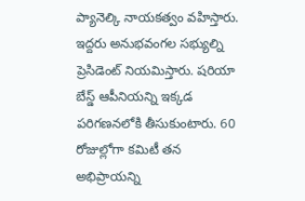ప్యానెల్కి నాయకత్వం వహిస్తారు. ఇద్దరు అనుభవంగల సభ్యుల్ని ప్రెసిడెంట్ నియమిస్తారు. షరియా బేస్డ్ ఆపీనియన్ని ఇక్కడ పరిగణనలోకి తీసుకుంటారు. 60 రోజుల్లోగా కమిటీ తన అభిప్రాయన్ని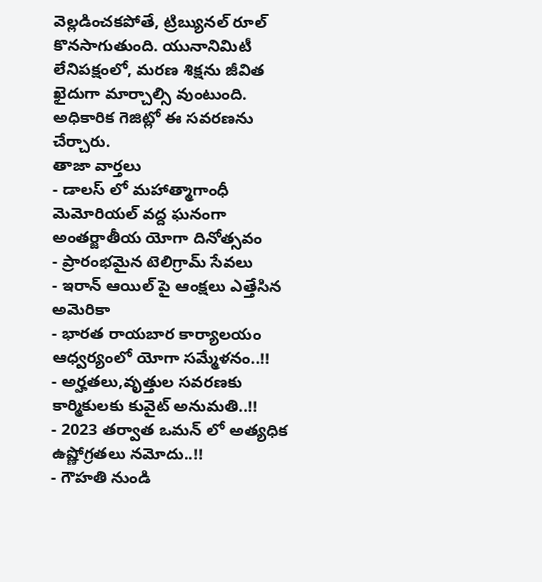వెల్లడించకపోతే, ట్రిబ్యునల్ రూల్ కొనసాగుతుంది. యునానిమిటీ లేనిపక్షంలో, మరణ శిక్షను జీవిత ఖైదుగా మార్చాల్సి వుంటుంది. అధికారిక గెజిట్లో ఈ సవరణను చేర్చారు.
తాజా వార్తలు
- డాలస్ లో మహాత్మాగాంధీ మెమోరియల్ వద్ద ఘనంగా అంతర్జాతీయ యోగా దినోత్సవం
- ప్రారంభమైన టెలిగ్రామ్ సేవలు
- ఇరాన్ ఆయిల్ పై ఆంక్షలు ఎత్తేసిన అమెరికా
- భారత రాయబార కార్యాలయం ఆధ్వర్యంలో యోగా సమ్మేళనం..!!
- అర్హతలు,వృత్తుల సవరణకు కార్మికులకు కువైట్ అనుమతి..!!
- 2023 తర్వాత ఒమన్ లో అత్యధిక ఉష్ణోగ్రతలు నమోదు..!!
- గౌహతి నుండి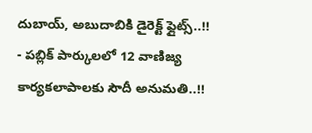దుబాయ్, అబుదాబికి డైరెక్ట్ ఫ్లైట్స్..!!
- పబ్లిక్ పార్కులలో 12 వాణిజ్య కార్యకలాపాలకు సౌదీ అనుమతి..!!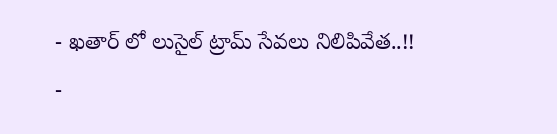- ఖతార్ లో లుసైల్ ట్రామ్ సేవలు నిలిపివేత..!!
-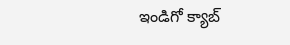ఇండిగో క్యాబ్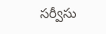సర్వీసు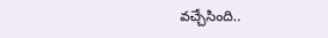వచ్చేసింది..